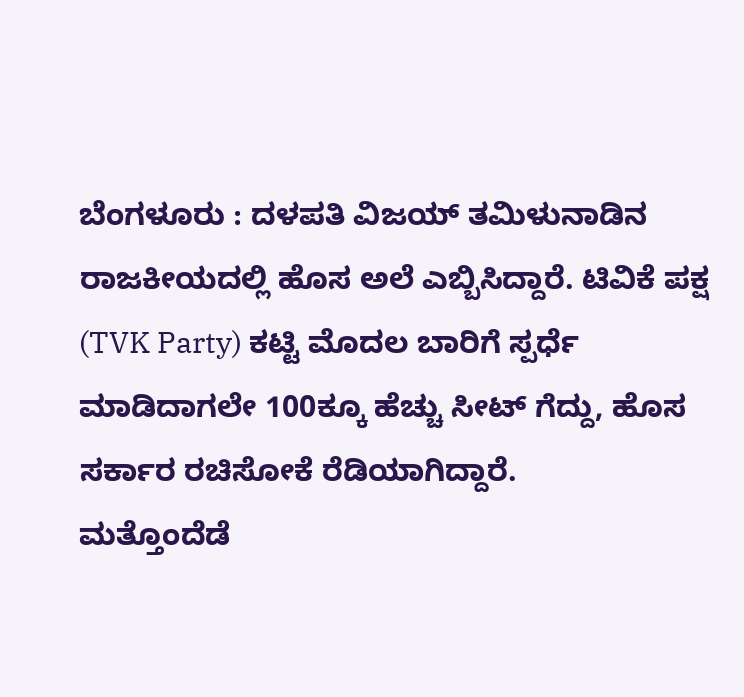ಬೆಂಗಳೂರು : ದಳಪತಿ ವಿಜಯ್ ತಮಿಳುನಾಡಿನ ರಾಜಕೀಯದಲ್ಲಿ ಹೊಸ ಅಲೆ ಎಬ್ಬಿಸಿದ್ದಾರೆ. ಟಿವಿಕೆ ಪಕ್ಷ (TVK Party) ಕಟ್ಟಿ ಮೊದಲ ಬಾರಿಗೆ ಸ್ಪರ್ಧೆ ಮಾಡಿದಾಗಲೇ 100ಕ್ಕೂ ಹೆಚ್ಚು ಸೀಟ್ ಗೆದ್ದು, ಹೊಸ ಸರ್ಕಾರ ರಚಿಸೋಕೆ ರೆಡಿಯಾಗಿದ್ದಾರೆ.
ಮತ್ತೊಂದೆಡೆ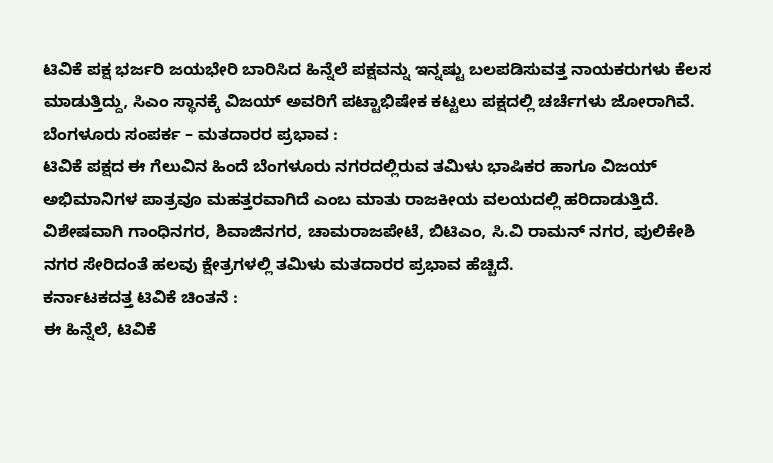ಟಿವಿಕೆ ಪಕ್ಷ ಭರ್ಜರಿ ಜಯಭೇರಿ ಬಾರಿಸಿದ ಹಿನ್ನೆಲೆ ಪಕ್ಷವನ್ನು ಇನ್ನಷ್ಟು ಬಲಪಡಿಸುವತ್ತ ನಾಯಕರುಗಳು ಕೆಲಸ ಮಾಡುತ್ತಿದ್ದು, ಸಿಎಂ ಸ್ಥಾನಕ್ಕೆ ವಿಜಯ್ ಅವರಿಗೆ ಪಟ್ಟಾಭಿಷೇಕ ಕಟ್ಟಲು ಪಕ್ಷದಲ್ಲಿ ಚರ್ಚೆಗಳು ಜೋರಾಗಿವೆ.
ಬೆಂಗಳೂರು ಸಂಪರ್ಕ – ಮತದಾರರ ಪ್ರಭಾವ :
ಟಿವಿಕೆ ಪಕ್ಷದ ಈ ಗೆಲುವಿನ ಹಿಂದೆ ಬೆಂಗಳೂರು ನಗರದಲ್ಲಿರುವ ತಮಿಳು ಭಾಷಿಕರ ಹಾಗೂ ವಿಜಯ್ ಅಭಿಮಾನಿಗಳ ಪಾತ್ರವೂ ಮಹತ್ತರವಾಗಿದೆ ಎಂಬ ಮಾತು ರಾಜಕೀಯ ವಲಯದಲ್ಲಿ ಹರಿದಾಡುತ್ತಿದೆ. ವಿಶೇಷವಾಗಿ ಗಾಂಧಿನಗರ, ಶಿವಾಜಿನಗರ, ಚಾಮರಾಜಪೇಟೆ, ಬಿಟಿಎಂ, ಸಿ.ವಿ ರಾಮನ್ ನಗರ, ಪುಲಿಕೇಶಿ ನಗರ ಸೇರಿದಂತೆ ಹಲವು ಕ್ಷೇತ್ರಗಳಲ್ಲಿ ತಮಿಳು ಮತದಾರರ ಪ್ರಭಾವ ಹೆಚ್ಚಿದೆ.
ಕರ್ನಾಟಕದತ್ತ ಟಿವಿಕೆ ಚಿಂತನೆ :
ಈ ಹಿನ್ನೆಲೆ, ಟಿವಿಕೆ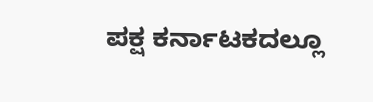ಪಕ್ಷ ಕರ್ನಾಟಕದಲ್ಲೂ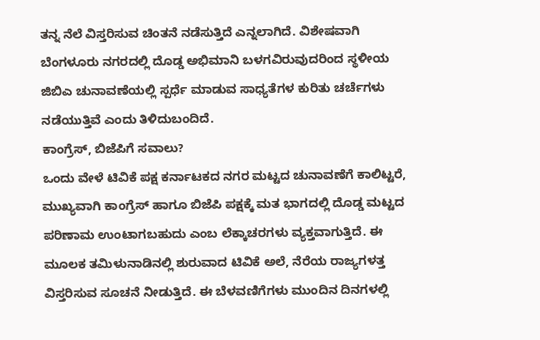ತನ್ನ ನೆಲೆ ವಿಸ್ತರಿಸುವ ಚಿಂತನೆ ನಡೆಸುತ್ತಿದೆ ಎನ್ನಲಾಗಿದೆ. ವಿಶೇಷವಾಗಿ ಬೆಂಗಳೂರು ನಗರದಲ್ಲಿ ದೊಡ್ಡ ಅಭಿಮಾನಿ ಬಳಗವಿರುವುದರಿಂದ ಸ್ಥಳೀಯ ಜಿಬಿಎ ಚುನಾವಣೆಯಲ್ಲಿ ಸ್ಪರ್ಧೆ ಮಾಡುವ ಸಾಧ್ಯತೆಗಳ ಕುರಿತು ಚರ್ಚೆಗಳು ನಡೆಯುತ್ತಿವೆ ಎಂದು ತಿಳಿದುಬಂದಿದೆ.
ಕಾಂಗ್ರೆಸ್, ಬಿಜೆಪಿಗೆ ಸವಾಲು?
ಒಂದು ವೇಳೆ ಟಿವಿಕೆ ಪಕ್ಷ ಕರ್ನಾಟಕದ ನಗರ ಮಟ್ಟದ ಚುನಾವಣೆಗೆ ಕಾಲಿಟ್ಟರೆ, ಮುಖ್ಯವಾಗಿ ಕಾಂಗ್ರೆಸ್ ಹಾಗೂ ಬಿಜೆಪಿ ಪಕ್ಷಕ್ಕೆ ಮತ ಭಾಗದಲ್ಲಿ ದೊಡ್ಡ ಮಟ್ಟದ ಪರಿಣಾಮ ಉಂಟಾಗಬಹುದು ಎಂಬ ಲೆಕ್ಕಾಚರಗಳು ವ್ಯಕ್ತವಾಗುತ್ತಿದೆ. ಈ ಮೂಲಕ ತಮಿಳುನಾಡಿನಲ್ಲಿ ಶುರುವಾದ ಟಿವಿಕೆ ಅಲೆ, ನೆರೆಯ ರಾಜ್ಯಗಳತ್ತ ವಿಸ್ತರಿಸುವ ಸೂಚನೆ ನೀಡುತ್ತಿದೆ. ಈ ಬೆಳವಣಿಗೆಗಳು ಮುಂದಿನ ದಿನಗಳಲ್ಲಿ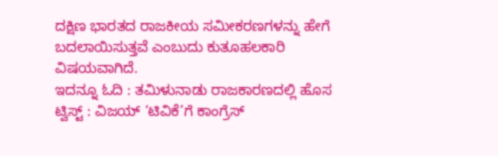ದಕ್ಷಿಣ ಭಾರತದ ರಾಜಕೀಯ ಸಮೀಕರಣಗಳನ್ನು ಹೇಗೆ ಬದಲಾಯಿಸುತ್ತವೆ ಎಂಬುದು ಕುತೂಹಲಕಾರಿ ವಿಷಯವಾಗಿದೆ.
ಇದನ್ನೂ ಓದಿ : ತಮಿಳುನಾಡು ರಾಜಕಾರಣದಲ್ಲಿ ಹೊಸ ಟ್ವಿಸ್ಟ್ : ವಿಜಯ್ ‘ಟಿವಿಕೆ’ಗೆ ಕಾಂಗ್ರೆಸ್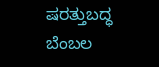ಷರತ್ತುಬದ್ಧ ಬೆಂಬಲ